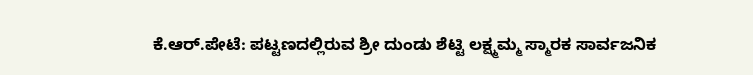ಕೆ.ಆರ್.ಪೇಟೆ: ಪಟ್ಟಣದಲ್ಲಿರುವ ಶ್ರೀ ದುಂಡು ಶೆಟ್ಟಿ ಲಕ್ಷ್ಮಮ್ಮ ಸ್ಮಾರಕ ಸಾರ್ವಜನಿಕ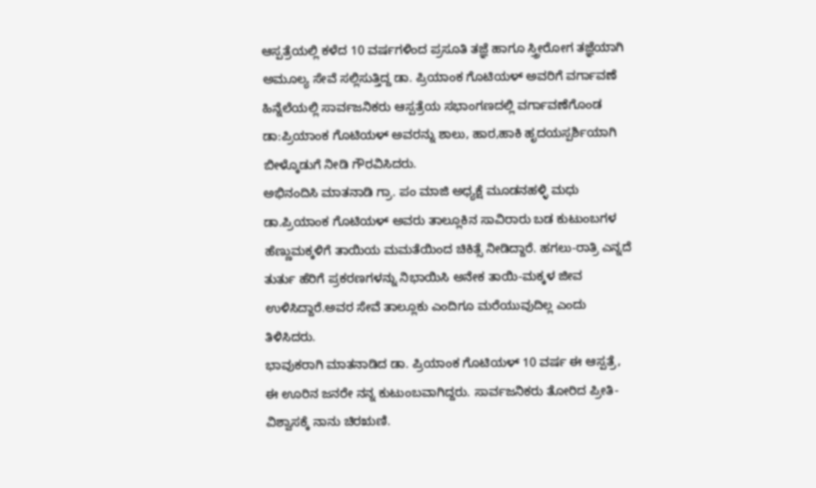ಆಸ್ಪತ್ರೆಯಲ್ಲಿ ಕಳೆದ 10 ವರ್ಷಗಳಿಂದ ಪ್ರಸೂತಿ ತಜ್ಞೆ ಹಾಗೂ ಸ್ತ್ರೀರೋಗ ತಜ್ಞೆಯಾಗಿ ಅಮೂಲ್ಯ ಸೇವೆ ಸಲ್ಲಿಸುತ್ತಿದ್ದ ಡಾ. ಪ್ರಿಯಾಂಕ ಗೊಟಿಯಳ್ ಅವರಿಗೆ ವರ್ಗಾವಣೆ ಹಿನ್ನೆಲೆಯಲ್ಲಿ ಸಾರ್ವಜನಿಕರು ಆಸ್ಪತ್ರೆಯ ಸಭಾಂಗಣದಲ್ಲಿ ವರ್ಗಾವಣೆಗೊಂಡ ಡಾ:ಪ್ರಿಯಾಂಕ ಗೊಟಿಯಳ್ ಅವರನ್ನು ಶಾಲು, ಹಾರ,ಹಾಕಿ ಹೃದಯಸ್ಪರ್ಶಿಯಾಗಿ ಬೀಳ್ಕೊಡುಗೆ ನೀಡಿ ಗೌರವಿಸಿದರು.
ಅಭಿನಂದಿಸಿ ಮಾತನಾಡಿ ಗ್ರಾ. ಪಂ ಮಾಜಿ ಅಧ್ಯಕ್ಷೆ ಮೂಡನಹಳ್ಳಿ ಮಧು ಡಾ.ಪ್ರಿಯಾಂಕ ಗೊಟಿಯಳ್ ಅವರು ತಾಲ್ಲೂಕಿನ ಸಾವಿರಾರು ಬಡ ಕುಟುಂಬಗಳ ಹೆಣ್ಣುಮಕ್ಕಳಿಗೆ ತಾಯಿಯ ಮಮತೆಯಿಂದ ಚಿಕಿತ್ಸೆ ನೀಡಿದ್ದಾರೆ. ಹಗಲು-ರಾತ್ರಿ ಎನ್ನದೆ ತುರ್ತು ಹೆರಿಗೆ ಪ್ರಕರಣಗಳನ್ನು ನಿಭಾಯಿಸಿ ಅನೇಕ ತಾಯಿ-ಮಕ್ಕಳ ಜೀವ ಉಳಿಸಿದ್ದಾರೆ.ಅವರ ಸೇವೆ ತಾಲ್ಲೂಕು ಎಂದಿಗೂ ಮರೆಯುವುದಿಲ್ಲ ಎಂದು ತಿಳಿಸಿದರು.
ಭಾವುಕರಾಗಿ ಮಾತನಾಡಿದ ಡಾ. ಪ್ರಿಯಾಂಕ ಗೊಟಿಯಳ್ 10 ವರ್ಷ ಈ ಆಸ್ಪತ್ರೆ, ಈ ಊರಿನ ಜನರೇ ನನ್ನ ಕುಟುಂಬವಾಗಿದ್ದರು. ಸಾರ್ವಜನಿಕರು ತೋರಿದ ಪ್ರೀತಿ-ವಿಶ್ವಾಸಕ್ಕೆ ನಾನು ಚಿರಋಣಿ.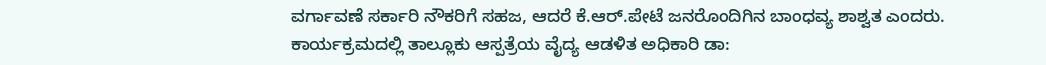ವರ್ಗಾವಣೆ ಸರ್ಕಾರಿ ನೌಕರಿಗೆ ಸಹಜ, ಆದರೆ ಕೆ.ಆರ್.ಪೇಟೆ ಜನರೊಂದಿಗಿನ ಬಾಂಧವ್ಯ ಶಾಶ್ವತ ಎಂದರು.
ಕಾರ್ಯಕ್ರಮದಲ್ಲಿ ತಾಲ್ಲೂಕು ಆಸ್ಪತ್ರೆಯ ವೈದ್ಯ ಆಡಳಿತ ಅಧಿಕಾರಿ ಡಾ: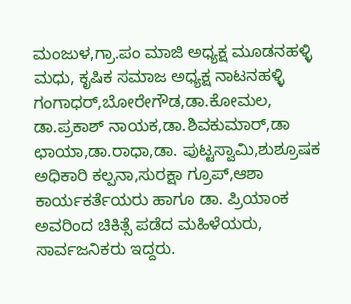ಮಂಜುಳ,ಗ್ರಾ.ಪಂ ಮಾಜಿ ಅಧ್ಯಕ್ಷ ಮೂಡನಹಳ್ಳಿ ಮಧು, ಕೃಷಿಕ ಸಮಾಜ ಅಧ್ಯಕ್ಷ ನಾಟನಹಳ್ಳಿ ಗಂಗಾಧರ್,ಬೋರೇಗೌಡ,ಡಾ.ಕೋಮಲ, ಡಾ.ಪ್ರಕಾಶ್ ನಾಯಕ,ಡಾ.ಶಿವಕುಮಾರ್,ಡಾ ಛಾಯಾ,ಡಾ.ರಾಧಾ,ಡಾ. ಪುಟ್ಟಸ್ವಾಮಿ,ಶುಶ್ರೂಷಕ ಅಧಿಕಾರಿ ಕಲ್ಪನಾ,ಸುರಕ್ಷಾ ಗ್ರೂಪ್,ಆಶಾ ಕಾರ್ಯಕರ್ತೆಯರು ಹಾಗೂ ಡಾ. ಪ್ರಿಯಾಂಕ ಅವರಿಂದ ಚಿಕಿತ್ಸೆ ಪಡೆದ ಮಹಿಳೆಯರು, ಸಾರ್ವಜನಿಕರು ಇದ್ದರು.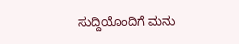ಸುದ್ದಿಯೊಂದಿಗೆ ಮನು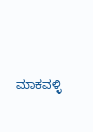ಮಾಕವಳ್ಳಿ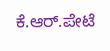ಕೆ.ಆರ್.ಪೇಟೆ